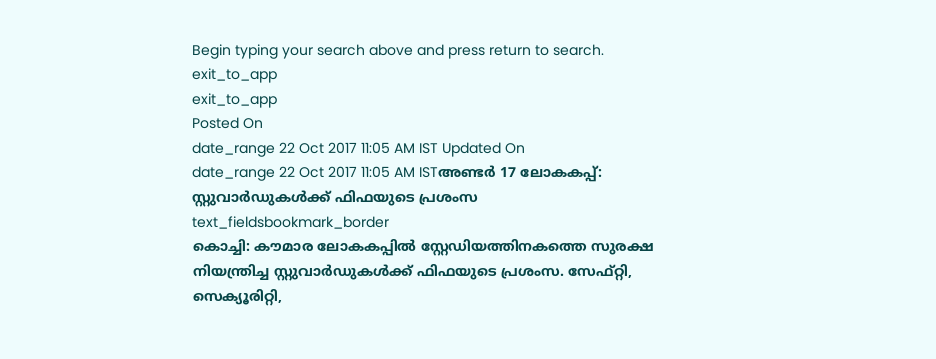Begin typing your search above and press return to search.
exit_to_app
exit_to_app
Posted On
date_range 22 Oct 2017 11:05 AM IST Updated On
date_range 22 Oct 2017 11:05 AM ISTഅണ്ടർ 17 ലോകകപ്പ്: സ്റ്റുവാർഡുകൾക്ക് ഫിഫയുടെ പ്രശംസ
text_fieldsbookmark_border
കൊച്ചി: കൗമാര ലോകകപ്പിൽ സ്റ്റേഡിയത്തിനകത്തെ സുരക്ഷ നിയന്ത്രിച്ച സ്റ്റുവാർഡുകൾക്ക് ഫിഫയുടെ പ്രശംസ. സേഫ്റ്റി, സെക്യൂരിറ്റി,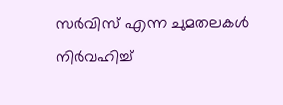സർവിസ് എന്ന ചുമതലകൾ നിർവഹിച്ച്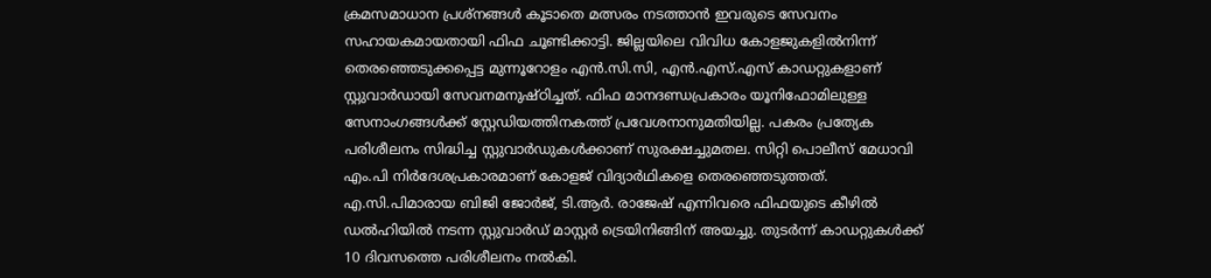ക്രമസമാധാന പ്രശ്നങ്ങൾ കൂടാതെ മത്സരം നടത്താൻ ഇവരുടെ സേവനം സഹായകമായതായി ഫിഫ ചൂണ്ടിക്കാട്ടി. ജില്ലയിലെ വിവിധ കോളജുകളിൽനിന്ന് തെരഞ്ഞെടുക്കപ്പെട്ട മുന്നൂറോളം എൻ.സി.സി, എൻ.എസ്.എസ് കാഡറ്റുകളാണ് സ്റ്റുവാർഡായി സേവനമനുഷ്ഠിച്ചത്. ഫിഫ മാനദണ്ഡപ്രകാരം യൂനിഫോമിലുള്ള സേനാംഗങ്ങൾക്ക് സ്റ്റേഡിയത്തിനകത്ത് പ്രവേശനാനുമതിയില്ല. പകരം പ്രത്യേക പരിശീലനം സിദ്ധിച്ച സ്റ്റുവാർഡുകൾക്കാണ് സുരക്ഷച്ചുമതല. സിറ്റി പൊലീസ് മേധാവി എം.പി നിർദേശപ്രകാരമാണ് കോളജ് വിദ്യാർഥികളെ തെരഞ്ഞെടുത്തത്. എ.സി.പിമാരായ ബിജി ജോർജ്, ടി.ആർ. രാജേഷ് എന്നിവരെ ഫിഫയുടെ കീഴിൽ ഡൽഹിയിൽ നടന്ന സ്റ്റുവാർഡ് മാസ്റ്റർ ട്രെയിനിങ്ങിന് അയച്ചു. തുടർന്ന് കാഡറ്റുകൾക്ക് 10 ദിവസത്തെ പരിശീലനം നൽകി.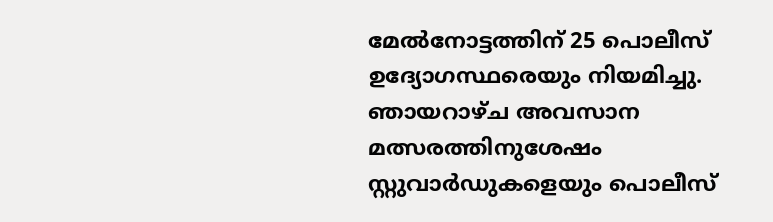മേൽനോട്ടത്തിന് 25 പൊലീസ് ഉദ്യോഗസ്ഥരെയും നിയമിച്ചു. ഞായറാഴ്ച അവസാന മത്സരത്തിനുശേഷം സ്റ്റുവാർഡുകളെയും പൊലീസ്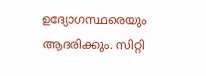ഉദ്യോഗസ്ഥരെയും ആദരിക്കും. സിറ്റി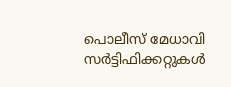പൊലീസ് മേധാവി സർട്ടിഫിക്കറ്റുകൾ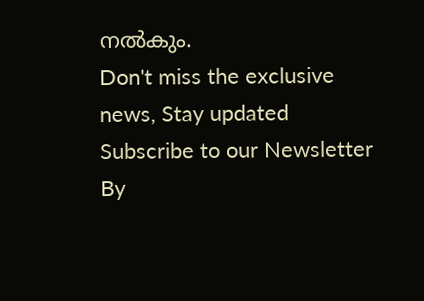നൽകും.
Don't miss the exclusive news, Stay updated
Subscribe to our Newsletter
By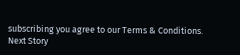subscribing you agree to our Terms & Conditions.
Next Story